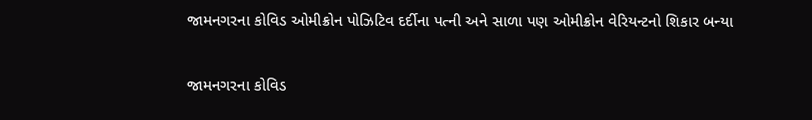જામનગરના કોવિડ ઓમીક્રોન પોઝિટિવ દર્દીના પત્ની અને સાળા પણ ઓમીક્રોન વેરિયન્ટનો શિકાર બન્યા

જામનગરના કોવિડ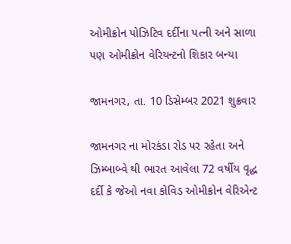ઓમીક્રોન પોઝિટિવ દર્દીના પત્ની અને સાળા પણ ઓમીક્રોન વેરિયન્ટનો શિકાર બન્યા

જામનગર, તા. 10 ડિસેમ્બર 2021 શુક્રવાર

જામનગર ના મોરકંડા રોડ પર રહેતા અને ઝિમ્બાબ્વે થી ભારત આવેલા 72 વર્ષીય વૃદ્ધ દર્દી કે જેઓ નવા કોવિડ ઓમીક્રોન વેરિએન્ટ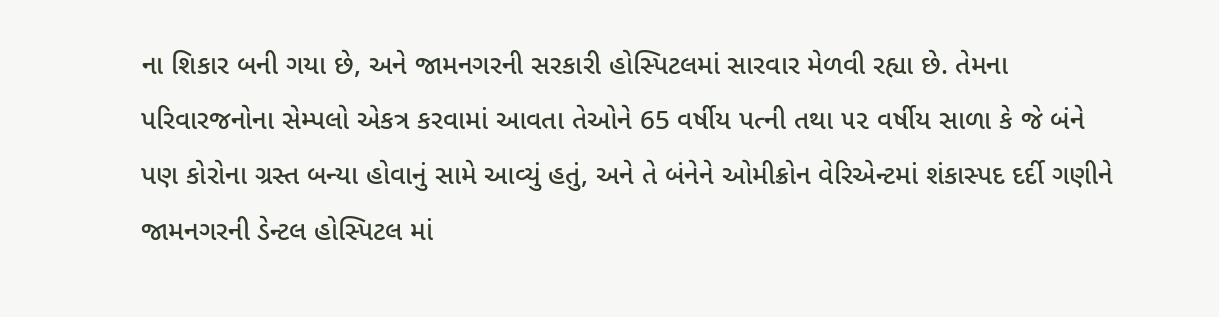ના શિકાર બની ગયા છે, અને જામનગરની સરકારી હોસ્પિટલમાં સારવાર મેળવી રહ્યા છે. તેમના પરિવારજનોના સેમ્પલો એકત્ર કરવામાં આવતા તેઓને 65 વર્ષીય પત્ની તથા ૫૨ વર્ષીય સાળા કે જે બંને પણ કોરોના ગ્રસ્ત બન્યા હોવાનું સામે આવ્યું હતું, અને તે બંનેને ઓમીક્રોન વેરિએન્ટમાં શંકાસ્પદ દર્દી ગણીને જામનગરની ડેન્ટલ હોસ્પિટલ માં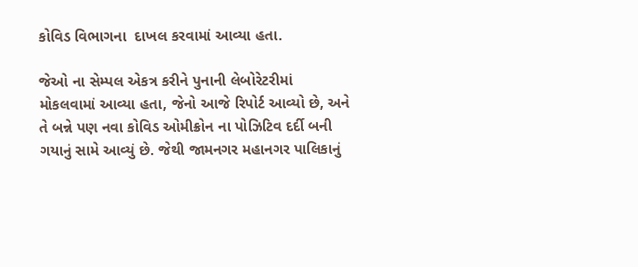કોવિડ વિભાગના  દાખલ કરવામાં આવ્યા હતા.

જેઓ ના સેમ્પલ એકત્ર કરીને પુનાની લેબોરેટરીમાં મોકલવામાં આવ્યા હતા, જેનો આજે રિપોર્ટ આવ્યો છે, અને તે બન્ને પણ નવા કોવિડ ઓમીક્રોન ના પોઝિટિવ દર્દી બની ગયાનું સામે આવ્યું છે. જેથી જામનગર મહાનગર પાલિકાનું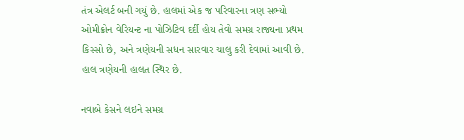તંત્ર એલર્ટ બની ગયું છે. હાલમાં એક જ પરિવારના ત્રણ સભ્યો ઓમીક્રોન વેરિયન્ટ ના પોઝિટિવ દર્દી હોય તેવો સમગ્ર રાજ્યના પ્રથમ કિસ્સો છે, અને ત્રણેયની સધન સારવાર ચાલુ કરી દેવામાં આવી છે. હાલ ત્રણેયની હાલત સ્થિર છે.

નવાબે કેસને લઇને સમગ્ર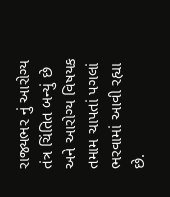રાજ્યભર નું આરોગ્ય તંત્ર ચિંતિત બન્યું છે અને આરોગ્ય વિષયક તમામ ચાપતાં પગલાં ભરવામાં આવી રહ્યા છે.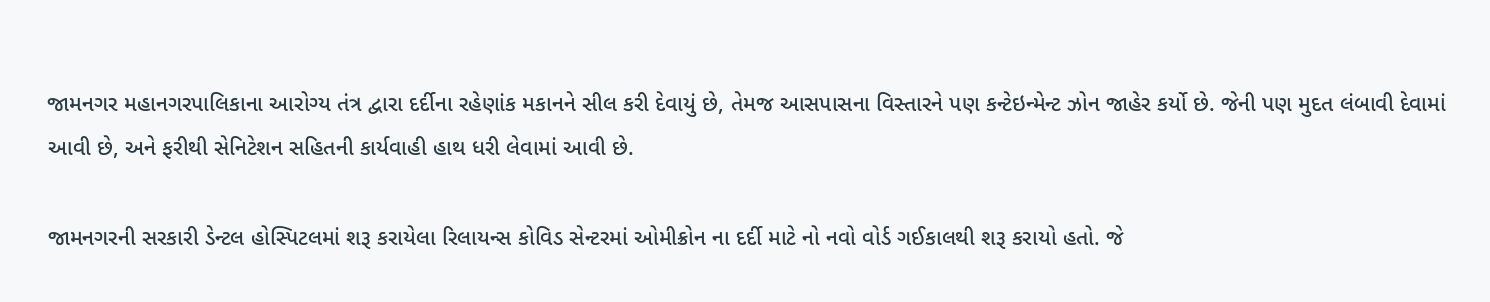જામનગર મહાનગરપાલિકાના આરોગ્ય તંત્ર દ્વારા દર્દીના રહેણાંક મકાનને સીલ કરી દેવાયું છે, તેમજ આસપાસના વિસ્તારને પણ કન્ટેઇન્મેન્ટ ઝોન જાહેર કર્યો છે. જેની પણ મુદત લંબાવી દેવામાં આવી છે, અને ફરીથી સેનિટેશન સહિતની કાર્યવાહી હાથ ધરી લેવામાં આવી છે.

જામનગરની સરકારી ડેન્ટલ હોસ્પિટલમાં શરૂ કરાયેલા રિલાયન્સ કોવિડ સેન્ટરમાં ઓમીક્રોન ના દર્દી માટે નો નવો વોર્ડ ગઈકાલથી શરૂ કરાયો હતો. જે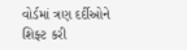વોર્ડમાં ત્રણ દર્દીઓને શિફ્ટ કરી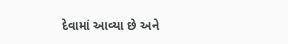દેવામાં આવ્યા છે અને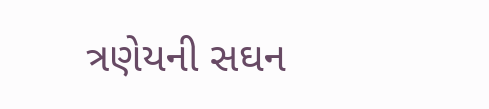ત્રણેયની સઘન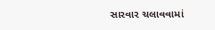સારવાર ચલાવવામાં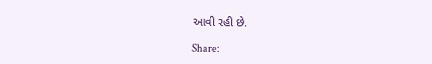આવી રહી છે.

Share: